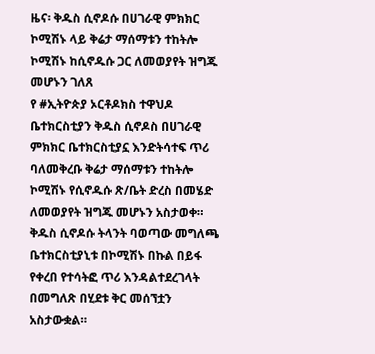ዜና፡ ቅዱስ ሲኖዶሱ በሀገራዊ ምክክር ኮሚሽኑ ላይ ቅሬታ ማሰማቱን ተከትሎ ኮሚሽኑ ከሲኖዱሱ ጋር ለመወያየት ዝግጁ መሆኑን ገለጸ
የ #ኢትዮጵያ ኦርቶዶክስ ተዋህዶ ቤተክርስቲያን ቅዱስ ሲኖዶስ በሀገራዊ ምክክር ቤተክርስቲያኗ እንድትሳተፍ ጥሪ ባለመቅረቡ ቅሬታ ማሰማቱን ተከትሎ ኮሚሽኑ የሲኖዱሱ ጽ/ቤት ድረስ በመሄድ ለመወያየት ዝግጁ መሆኑን አስታወቀ።
ቅዱስ ሲኖዶሱ ትላንት ባወጣው መግለጫ ቤተክርስቲያኒቱ በኮሚሽኑ በኩል በይፋ የቀረበ የተሳትፎ ጥሪ እንዳልተደረገላት በመግለጽ በሂደቱ ቅር መሰኘቷን አስታውቋል።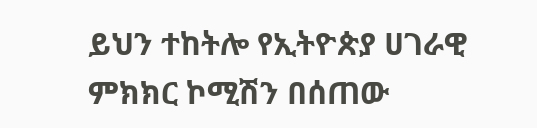ይህን ተከትሎ የኢትዮጵያ ሀገራዊ ምክክር ኮሚሽን በሰጠው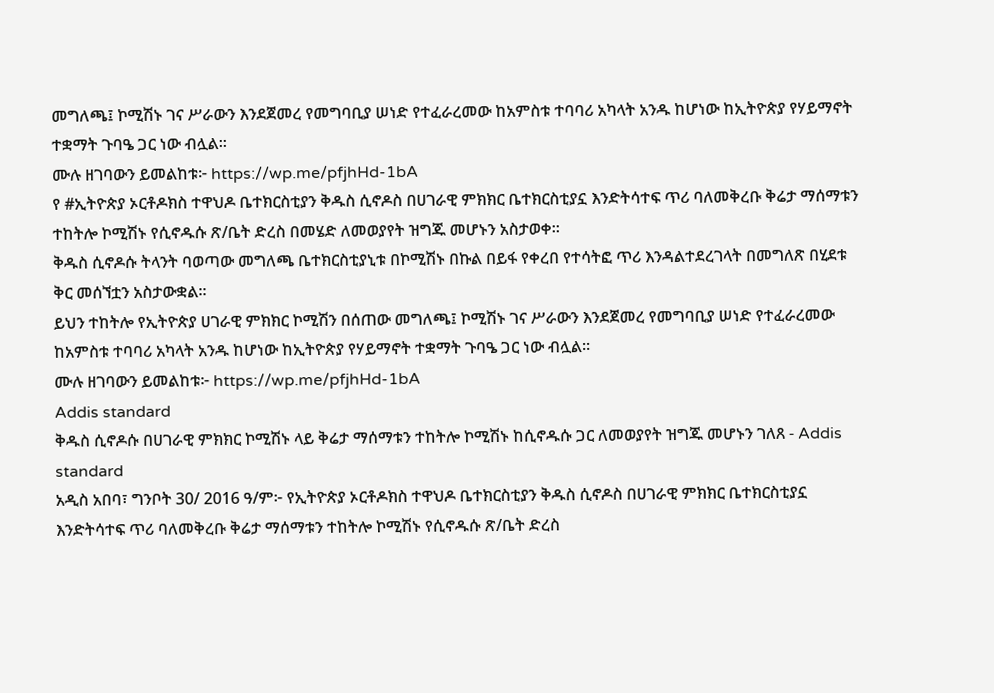መግለጫ፤ ኮሚሽኑ ገና ሥራውን እንደጀመረ የመግባቢያ ሠነድ የተፈራረመው ከአምስቱ ተባባሪ አካላት አንዱ ከሆነው ከኢትዮጵያ የሃይማኖት ተቋማት ጉባዔ ጋር ነው ብሏል።
ሙሉ ዘገባውን ይመልከቱ፦ https://wp.me/pfjhHd-1bA
የ #ኢትዮጵያ ኦርቶዶክስ ተዋህዶ ቤተክርስቲያን ቅዱስ ሲኖዶስ በሀገራዊ ምክክር ቤተክርስቲያኗ እንድትሳተፍ ጥሪ ባለመቅረቡ ቅሬታ ማሰማቱን ተከትሎ ኮሚሽኑ የሲኖዱሱ ጽ/ቤት ድረስ በመሄድ ለመወያየት ዝግጁ መሆኑን አስታወቀ።
ቅዱስ ሲኖዶሱ ትላንት ባወጣው መግለጫ ቤተክርስቲያኒቱ በኮሚሽኑ በኩል በይፋ የቀረበ የተሳትፎ ጥሪ እንዳልተደረገላት በመግለጽ በሂደቱ ቅር መሰኘቷን አስታውቋል።
ይህን ተከትሎ የኢትዮጵያ ሀገራዊ ምክክር ኮሚሽን በሰጠው መግለጫ፤ ኮሚሽኑ ገና ሥራውን እንደጀመረ የመግባቢያ ሠነድ የተፈራረመው ከአምስቱ ተባባሪ አካላት አንዱ ከሆነው ከኢትዮጵያ የሃይማኖት ተቋማት ጉባዔ ጋር ነው ብሏል።
ሙሉ ዘገባውን ይመልከቱ፦ https://wp.me/pfjhHd-1bA
Addis standard
ቅዱስ ሲኖዶሱ በሀገራዊ ምክክር ኮሚሽኑ ላይ ቅሬታ ማሰማቱን ተከትሎ ኮሚሽኑ ከሲኖዱሱ ጋር ለመወያየት ዝግጁ መሆኑን ገለጸ - Addis standard
አዲስ አበባ፣ ግንቦት 30/ 2016 ዓ/ም፦ የኢትዮጵያ ኦርቶዶክስ ተዋህዶ ቤተክርስቲያን ቅዱስ ሲኖዶስ በሀገራዊ ምክክር ቤተክርስቲያኗ እንድትሳተፍ ጥሪ ባለመቅረቡ ቅሬታ ማሰማቱን ተከትሎ ኮሚሽኑ የሲኖዱሱ ጽ/ቤት ድረስ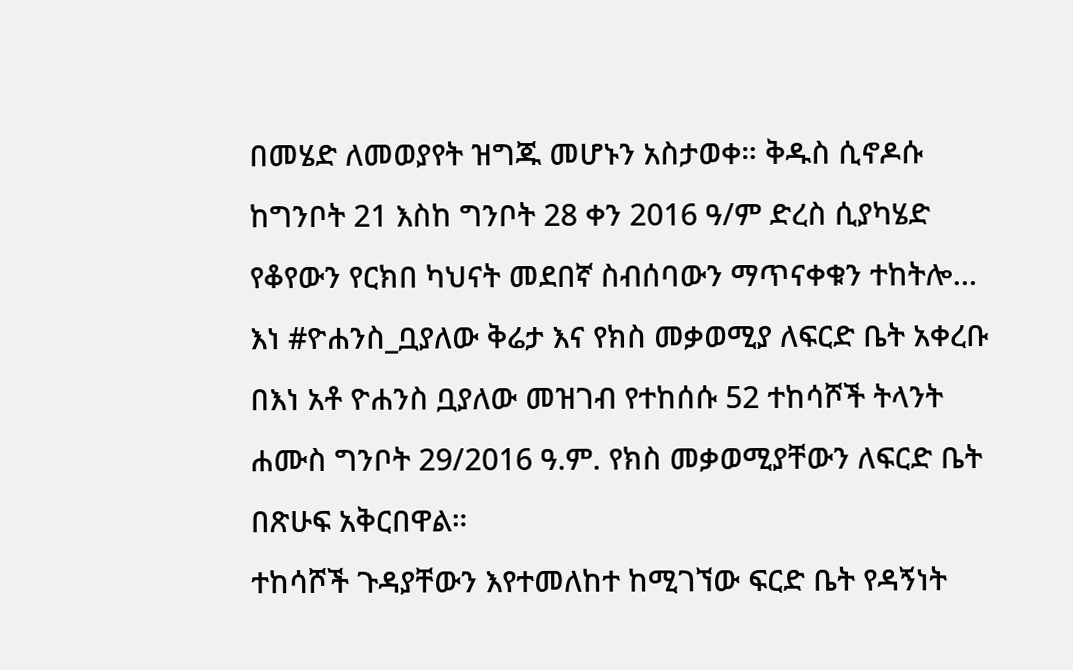በመሄድ ለመወያየት ዝግጁ መሆኑን አስታወቀ። ቅዱስ ሲኖዶሱ ከግንቦት 21 እስከ ግንቦት 28 ቀን 2016 ዓ/ም ድረስ ሲያካሄድ የቆየውን የርክበ ካህናት መደበኛ ስብሰባውን ማጥናቀቁን ተከትሎ…
እነ #ዮሐንስ_ቧያለው ቅሬታ እና የክስ መቃወሚያ ለፍርድ ቤት አቀረቡ
በእነ አቶ ዮሐንስ ቧያለው መዝገብ የተከሰሱ 52 ተከሳሾች ትላንት ሐሙስ ግንቦት 29/2016 ዓ.ም. የክስ መቃወሚያቸውን ለፍርድ ቤት በጽሁፍ አቅርበዋል።
ተከሳሾች ጉዳያቸውን እየተመለከተ ከሚገኘው ፍርድ ቤት የዳኝነት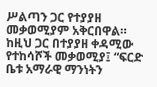ሥልጣን ጋር የተያያዘ መቃወሚያም አቅርበዋል። ከዚህ ጋር በተያያዘ ቀዳሚው የተከሳሾች መቃወሚያ፤ “ፍርድ ቤቱ አማራዊ ማንነትን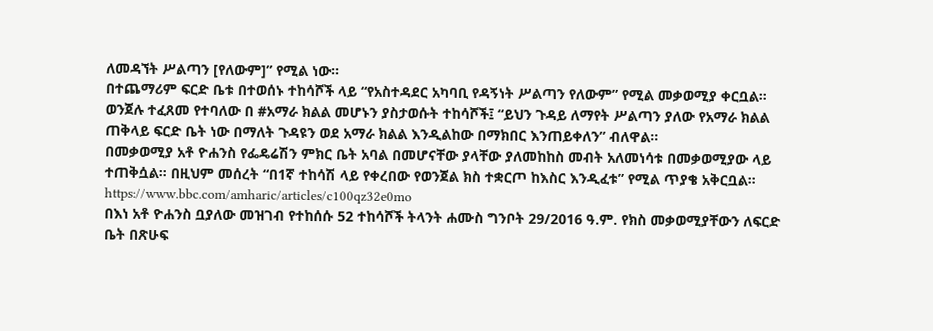ለመዳኘት ሥልጣን [የለውም]” የሚል ነው።
በተጨማሪም ፍርድ ቤቱ በተወሰኑ ተከሳሾች ላይ “የአስተዳደር አካባቢ የዳኝነት ሥልጣን የለውም” የሚል መቃወሚያ ቀርቧል።
ወንጀሉ ተፈጸመ የተባለው በ #አማራ ክልል መሆኑን ያስታወሱት ተከሳሾች፤ “ይህን ጉዳይ ለማየት ሥልጣን ያለው የአማራ ክልል ጠቅላይ ፍርድ ቤት ነው በማለት ጉዳዩን ወደ አማራ ክልል እንዲልከው በማክበር እንጠይቀለን” ብለዋል።
በመቃወሚያ አቶ ዮሐንስ የፌዴሬሽን ምክር ቤት አባል በመሆናቸው ያላቸው ያለመከከስ መብት አለመነሳቱ በመቃወሚያው ላይ ተጠቅሷል። በዚህም መሰረት “በ1ኛ ተከሳሽ ላይ የቀረበው የወንጀል ክስ ተቋርጦ ከእስር እንዲፈቱ” የሚል ጥያቄ አቅርቧል።
https://www.bbc.com/amharic/articles/c100qz32e0mo
በእነ አቶ ዮሐንስ ቧያለው መዝገብ የተከሰሱ 52 ተከሳሾች ትላንት ሐሙስ ግንቦት 29/2016 ዓ.ም. የክስ መቃወሚያቸውን ለፍርድ ቤት በጽሁፍ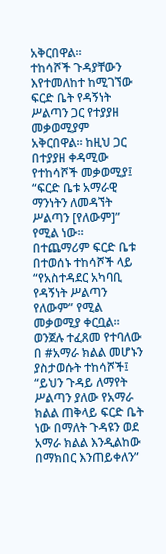አቅርበዋል።
ተከሳሾች ጉዳያቸውን እየተመለከተ ከሚገኘው ፍርድ ቤት የዳኝነት ሥልጣን ጋር የተያያዘ መቃወሚያም አቅርበዋል። ከዚህ ጋር በተያያዘ ቀዳሚው የተከሳሾች መቃወሚያ፤ “ፍርድ ቤቱ አማራዊ ማንነትን ለመዳኘት ሥልጣን [የለውም]” የሚል ነው።
በተጨማሪም ፍርድ ቤቱ በተወሰኑ ተከሳሾች ላይ “የአስተዳደር አካባቢ የዳኝነት ሥልጣን የለውም” የሚል መቃወሚያ ቀርቧል።
ወንጀሉ ተፈጸመ የተባለው በ #አማራ ክልል መሆኑን ያስታወሱት ተከሳሾች፤ “ይህን ጉዳይ ለማየት ሥልጣን ያለው የአማራ ክልል ጠቅላይ ፍርድ ቤት ነው በማለት ጉዳዩን ወደ አማራ ክልል እንዲልከው በማክበር እንጠይቀለን”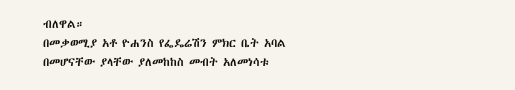ብለዋል።
በመቃወሚያ አቶ ዮሐንስ የፌዴሬሽን ምክር ቤት አባል በመሆናቸው ያላቸው ያለመከከስ መብት አለመነሳቱ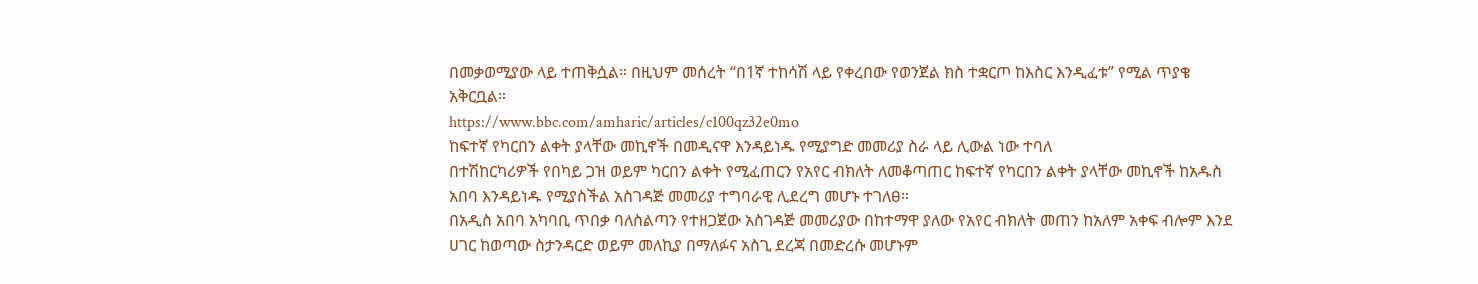በመቃወሚያው ላይ ተጠቅሷል። በዚህም መሰረት “በ1ኛ ተከሳሽ ላይ የቀረበው የወንጀል ክስ ተቋርጦ ከእስር እንዲፈቱ” የሚል ጥያቄ አቅርቧል።
https://www.bbc.com/amharic/articles/c100qz32e0mo
ከፍተኛ የካርበን ልቀት ያላቸው መኪኖች በመዲናዋ እንዳይነዱ የሚያግድ መመሪያ ስራ ላይ ሊውል ነው ተባለ
በተሽከርካሪዎች የበካይ ጋዝ ወይም ካርበን ልቀት የሚፈጠርን የአየር ብክለት ለመቆጣጠር ከፍተኛ የካርበን ልቀት ያላቸው መኪኖች ከአዱስ አበባ እንዳይነዱ የሚያስችል አስገዳጅ መመሪያ ተግባራዊ ሊደረግ መሆኑ ተገለፀ።
በአዲስ አበባ አካባቢ ጥበቃ ባለስልጣን የተዘጋጀው አስገዳጅ መመሪያው በከተማዋ ያለው የአየር ብክለት መጠን ከአለም አቀፍ ብሎም እንደ ሀገር ከወጣው ስታንዳርድ ወይም መለኪያ በማለፉና አስጊ ደረጃ በመድረሱ መሆኑም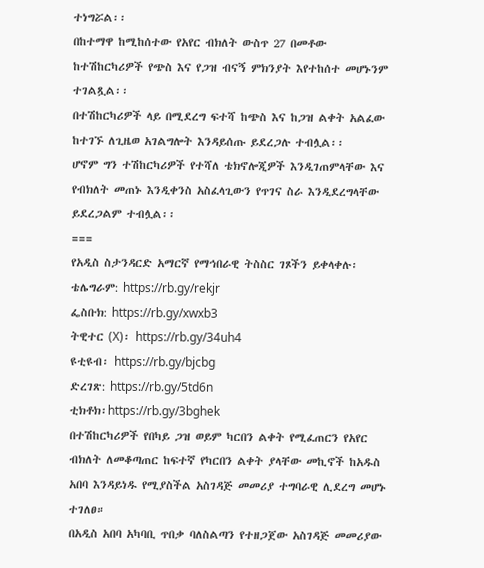ተነግሯል፡፡
በከተማዋ ከሚከሰተው የአየር ብክለት ውስጥ 27 በመቶው ከተሽከርካሪዎች የጭስ እና የጋዝ ብናኝ ምክንያት እየተከሰተ መሆኑንም ተገልጿል፡፡
በተሽከርካሪዎች ላይ በሚደረግ ፍተሻ ከጭስ እና ከጋዝ ልቀት አልፈው ከተገኙ ለጊዜወ አገልግሎት እንዳይሰጡ ይደረጋሉ ተብሏል፡፡
ሆኖም ግን ተሽከርካሪዎች የተሻለ ቴክኖሎጂዎች እንዲገጠምላቸው እና የብክለት መጠኑ እንዲቀንስ አስፈላጊውን የጥገና ስራ እንዲደረግላቸው ይደረጋልም ተብሏል፡፡
===
የአዲስ ስታንዳርድ አማርኛ የማኅበራዊ ትስስር ገጾችን ይቀላቀሉ፡
ቴሌግራም: https://rb.gy/rekjr
ፌስቡክ: https://rb.gy/xwxb3
ትዊተር (X)፡ https://rb.gy/34uh4
ዩቲዩብ፡ https://rb.gy/bjcbg
ድረገጽ: https://rb.gy/5td6n
ቲክቶክ፡https://rb.gy/3bghek
በተሽከርካሪዎች የበካይ ጋዝ ወይም ካርበን ልቀት የሚፈጠርን የአየር ብክለት ለመቆጣጠር ከፍተኛ የካርበን ልቀት ያላቸው መኪኖች ከአዱስ አበባ እንዳይነዱ የሚያስችል አስገዳጅ መመሪያ ተግባራዊ ሊደረግ መሆኑ ተገለፀ።
በአዲስ አበባ አካባቢ ጥበቃ ባለስልጣን የተዘጋጀው አስገዳጅ መመሪያው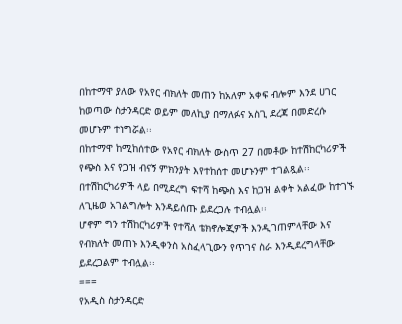በከተማዋ ያለው የአየር ብክለት መጠን ከአለም አቀፍ ብሎም እንደ ሀገር ከወጣው ስታንዳርድ ወይም መለኪያ በማለፉና አስጊ ደረጃ በመድረሱ መሆኑም ተነግሯል፡፡
በከተማዋ ከሚከሰተው የአየር ብክለት ውስጥ 27 በመቶው ከተሽከርካሪዎች የጭስ እና የጋዝ ብናኝ ምክንያት እየተከሰተ መሆኑንም ተገልጿል፡፡
በተሽከርካሪዎች ላይ በሚደረግ ፍተሻ ከጭስ እና ከጋዝ ልቀት አልፈው ከተገኙ ለጊዜወ አገልግሎት እንዳይሰጡ ይደረጋሉ ተብሏል፡፡
ሆኖም ግን ተሽከርካሪዎች የተሻለ ቴክኖሎጂዎች እንዲገጠምላቸው እና የብክለት መጠኑ እንዲቀንስ አስፈላጊውን የጥገና ስራ እንዲደረግላቸው ይደረጋልም ተብሏል፡፡
===
የአዲስ ስታንዳርድ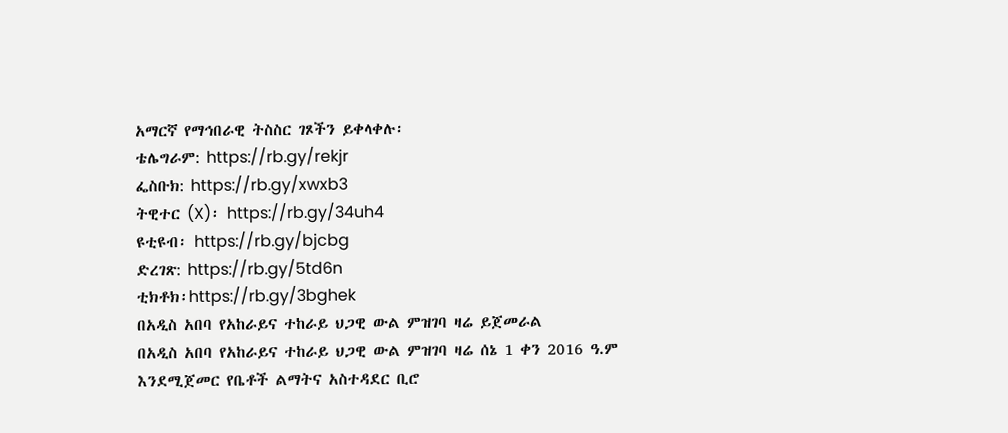አማርኛ የማኅበራዊ ትስስር ገጾችን ይቀላቀሉ፡
ቴሌግራም: https://rb.gy/rekjr
ፌስቡክ: https://rb.gy/xwxb3
ትዊተር (X)፡ https://rb.gy/34uh4
ዩቲዩብ፡ https://rb.gy/bjcbg
ድረገጽ: https://rb.gy/5td6n
ቲክቶክ፡https://rb.gy/3bghek
በአዲስ አበባ የአከራይና ተከራይ ህጋዊ ውል ምዝገባ ዛሬ ይጀመራል
በአዲስ አበባ የአከራይና ተከራይ ህጋዊ ውል ምዝገባ ዛሬ ሰኔ 1 ቀን 2016 ዓ.ም እንደሚጀመር የቤቶች ልማትና አስተዳደር ቢሮ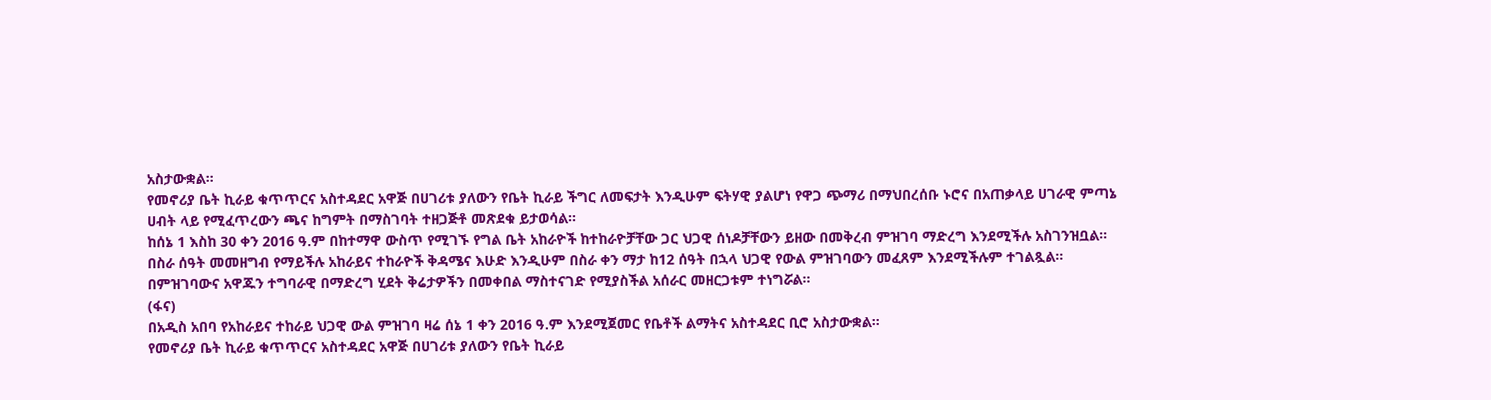አስታውቋል።
የመኖሪያ ቤት ኪራይ ቁጥጥርና አስተዳደር አዋጅ በሀገሪቱ ያለውን የቤት ኪራይ ችግር ለመፍታት እንዲሁም ፍትሃዊ ያልሆነ የዋጋ ጭማሪ በማህበረሰቡ ኑሮና በአጠቃላይ ሀገራዊ ምጣኔ ሀብት ላይ የሚፈጥረውን ጫና ከግምት በማስገባት ተዘጋጅቶ መጽደቁ ይታወሳል፡፡
ከሰኔ 1 እስከ 30 ቀን 2016 ዓ.ም በከተማዋ ውስጥ የሚገኙ የግል ቤት አከራዮች ከተከራዮቻቸው ጋር ህጋዊ ሰነዶቻቸውን ይዘው በመቅረብ ምዝገባ ማድረግ እንደሚችሉ አስገንዝቧል።
በስራ ሰዓት መመዘግብ የማይችሉ አከራይና ተከራዮች ቅዳሜና እሁድ እንዲሁም በስራ ቀን ማታ ከ12 ሰዓት በኋላ ህጋዊ የውል ምዝገባውን መፈጸም እንደሚችሉም ተገልጿል።
በምዝገባውና አዋጁን ተግባራዊ በማድረግ ሂደት ቅሬታዎችን በመቀበል ማስተናገድ የሚያስችል አሰራር መዘርጋቱም ተነግሯል።
(ፋና)
በአዲስ አበባ የአከራይና ተከራይ ህጋዊ ውል ምዝገባ ዛሬ ሰኔ 1 ቀን 2016 ዓ.ም እንደሚጀመር የቤቶች ልማትና አስተዳደር ቢሮ አስታውቋል።
የመኖሪያ ቤት ኪራይ ቁጥጥርና አስተዳደር አዋጅ በሀገሪቱ ያለውን የቤት ኪራይ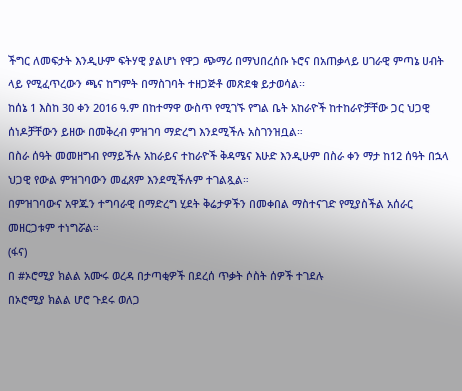ችግር ለመፍታት እንዲሁም ፍትሃዊ ያልሆነ የዋጋ ጭማሪ በማህበረሰቡ ኑሮና በአጠቃላይ ሀገራዊ ምጣኔ ሀብት ላይ የሚፈጥረውን ጫና ከግምት በማስገባት ተዘጋጅቶ መጽደቁ ይታወሳል፡፡
ከሰኔ 1 እስከ 30 ቀን 2016 ዓ.ም በከተማዋ ውስጥ የሚገኙ የግል ቤት አከራዮች ከተከራዮቻቸው ጋር ህጋዊ ሰነዶቻቸውን ይዘው በመቅረብ ምዝገባ ማድረግ እንደሚችሉ አስገንዝቧል።
በስራ ሰዓት መመዘግብ የማይችሉ አከራይና ተከራዮች ቅዳሜና እሁድ እንዲሁም በስራ ቀን ማታ ከ12 ሰዓት በኋላ ህጋዊ የውል ምዝገባውን መፈጸም እንደሚችሉም ተገልጿል።
በምዝገባውና አዋጁን ተግባራዊ በማድረግ ሂደት ቅሬታዎችን በመቀበል ማስተናገድ የሚያስችል አሰራር መዘርጋቱም ተነግሯል።
(ፋና)
በ #ኦሮሚያ ክልል አሙሩ ወረዳ በታጣቂዎች በደረሰ ጥቃት ሶስት ሰዎች ተገደሉ
በኦሮሚያ ክልል ሆሮ ጉደሩ ወለጋ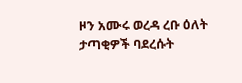ዞን አሙሩ ወረዳ ረቡ ዕለት ታጣቂዎች ባደረሱት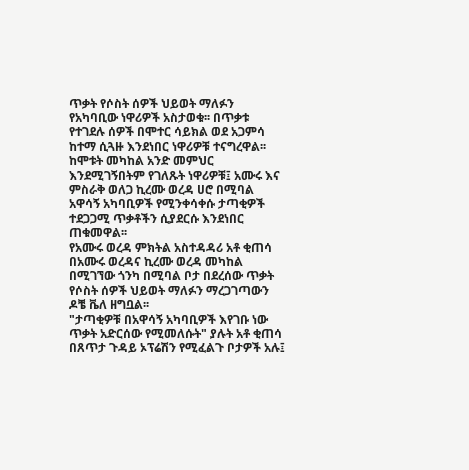ጥቃት የሶስት ሰዎች ህይወት ማለፉን የአካባቢው ነዋሪዎች አስታወቁ፡፡ በጥቃቱ የተገደሉ ሰዎች በሞተር ሳይክል ወደ አጋምሳ ከተማ ሲጓዙ እንደነበር ነዋሪዎቹ ተናግረዋል፡፡
ከሞቱት መካከል አንድ መምህር እንደሚገኝበትም የገለጹት ነዋሪዎቹ፤ አሙሩ እና ምስራቅ ወለጋ ኪረሙ ወረዳ ሀሮ በሚባል አዋሳኝ አካባቢዎች የሚንቀሳቀሱ ታጣቂዎች ተደጋጋሚ ጥቃቶችን ሲያደርሱ እንደነበር ጠቁመዋል፡፡
የአሙሩ ወረዳ ምክትል አስተዳዳሪ አቶ ቂጠሳ በአሙሩ ወረዳና ኪረሙ ወረዳ መካከል በሚገኘው ጎንካ በሚባል ቦታ በደረሰው ጥቃት የሶስት ሰዎች ህይወት ማለፉን ማረጋገጣውን ዶቼ ቬለ ዘግቧል፡፡
"ታጣቂዎቹ በአዋሳኝ አካባቢዎች እየገቡ ነው ጥቃት አድርሰው የሚመለሱት" ያሉት አቶ ቂጠሳ በጸጥታ ጉዳይ ኦፕሬሽን የሚፈልጉ ቦታዎች አሉ፤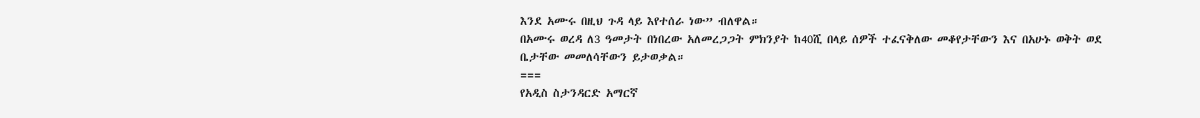እንደ አሙሩ በዚህ ጉዳ ላይ እየተሰራ ነው” ብለዋል።
በአሙሩ ወረዳ ለ3 ዓመታት በነበረው አለመረጋጋት ምክንያት ከ40ሺ በላይ ሰዎች ተፈናቅለው መቆየታቸውን እና በአሁኑ ወቅት ወደ ቤታቸው መመለሳቸውን ይታወቃል።
===
የአዲስ ስታንዳርድ አማርኛ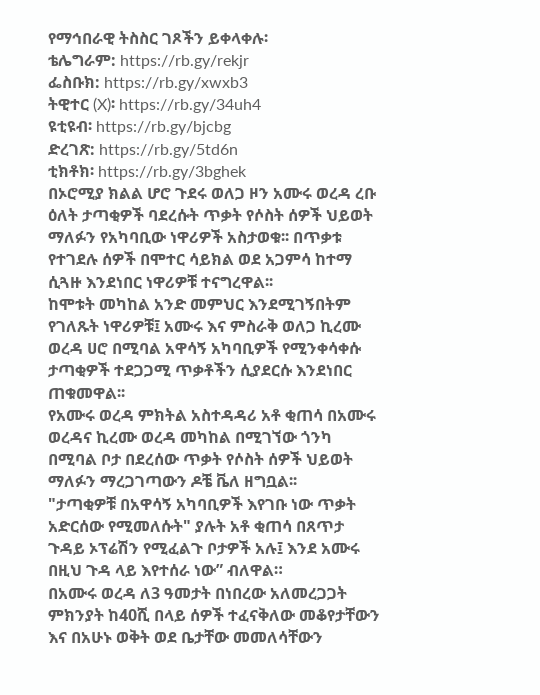የማኅበራዊ ትስስር ገጾችን ይቀላቀሉ፡
ቴሌግራም: https://rb.gy/rekjr
ፌስቡክ: https://rb.gy/xwxb3
ትዊተር (X)፡ https://rb.gy/34uh4
ዩቲዩብ፡ https://rb.gy/bjcbg
ድረገጽ: https://rb.gy/5td6n
ቲክቶክ፡ https://rb.gy/3bghek
በኦሮሚያ ክልል ሆሮ ጉደሩ ወለጋ ዞን አሙሩ ወረዳ ረቡ ዕለት ታጣቂዎች ባደረሱት ጥቃት የሶስት ሰዎች ህይወት ማለፉን የአካባቢው ነዋሪዎች አስታወቁ፡፡ በጥቃቱ የተገደሉ ሰዎች በሞተር ሳይክል ወደ አጋምሳ ከተማ ሲጓዙ እንደነበር ነዋሪዎቹ ተናግረዋል፡፡
ከሞቱት መካከል አንድ መምህር እንደሚገኝበትም የገለጹት ነዋሪዎቹ፤ አሙሩ እና ምስራቅ ወለጋ ኪረሙ ወረዳ ሀሮ በሚባል አዋሳኝ አካባቢዎች የሚንቀሳቀሱ ታጣቂዎች ተደጋጋሚ ጥቃቶችን ሲያደርሱ እንደነበር ጠቁመዋል፡፡
የአሙሩ ወረዳ ምክትል አስተዳዳሪ አቶ ቂጠሳ በአሙሩ ወረዳና ኪረሙ ወረዳ መካከል በሚገኘው ጎንካ በሚባል ቦታ በደረሰው ጥቃት የሶስት ሰዎች ህይወት ማለፉን ማረጋገጣውን ዶቼ ቬለ ዘግቧል፡፡
"ታጣቂዎቹ በአዋሳኝ አካባቢዎች እየገቡ ነው ጥቃት አድርሰው የሚመለሱት" ያሉት አቶ ቂጠሳ በጸጥታ ጉዳይ ኦፕሬሽን የሚፈልጉ ቦታዎች አሉ፤ እንደ አሙሩ በዚህ ጉዳ ላይ እየተሰራ ነው” ብለዋል።
በአሙሩ ወረዳ ለ3 ዓመታት በነበረው አለመረጋጋት ምክንያት ከ40ሺ በላይ ሰዎች ተፈናቅለው መቆየታቸውን እና በአሁኑ ወቅት ወደ ቤታቸው መመለሳቸውን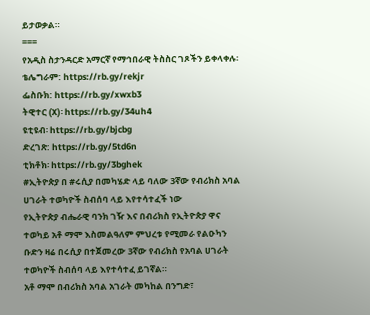ይታወቃል።
===
የአዲስ ስታንዳርድ አማርኛ የማኅበራዊ ትስስር ገጾችን ይቀላቀሉ፡
ቴሌግራም: https://rb.gy/rekjr
ፌስቡክ: https://rb.gy/xwxb3
ትዊተር (X)፡ https://rb.gy/34uh4
ዩቲዩብ፡ https://rb.gy/bjcbg
ድረገጽ: https://rb.gy/5td6n
ቲክቶክ፡ https://rb.gy/3bghek
#ኢትዮጵያ በ #ሩሲያ በመካሄድ ላይ ባለው 3ኛው የብሪክስ አባል ሀገራት ተወካዮች ስብሰባ ላይ እየተሳተፈች ነው
የኢትዮጵያ ብሔራዊ ባንክ ገዥ እና በብሪክስ የኢትዮጵያ ዋና ተወካይ አቶ ማሞ እስመልዓለም ምህረቱ የሚመራ የልዑካን ቡድን ዛሬ በሩሲያ በተጀመረው 3ኛው የብሪክስ የአባል ሀገራት ተወካዮች ስብሰባ ላይ እየተሳተፈ ይገኛል።
አቶ ማሞ በብሪክስ አባል አገራት መካከል በንግድ፣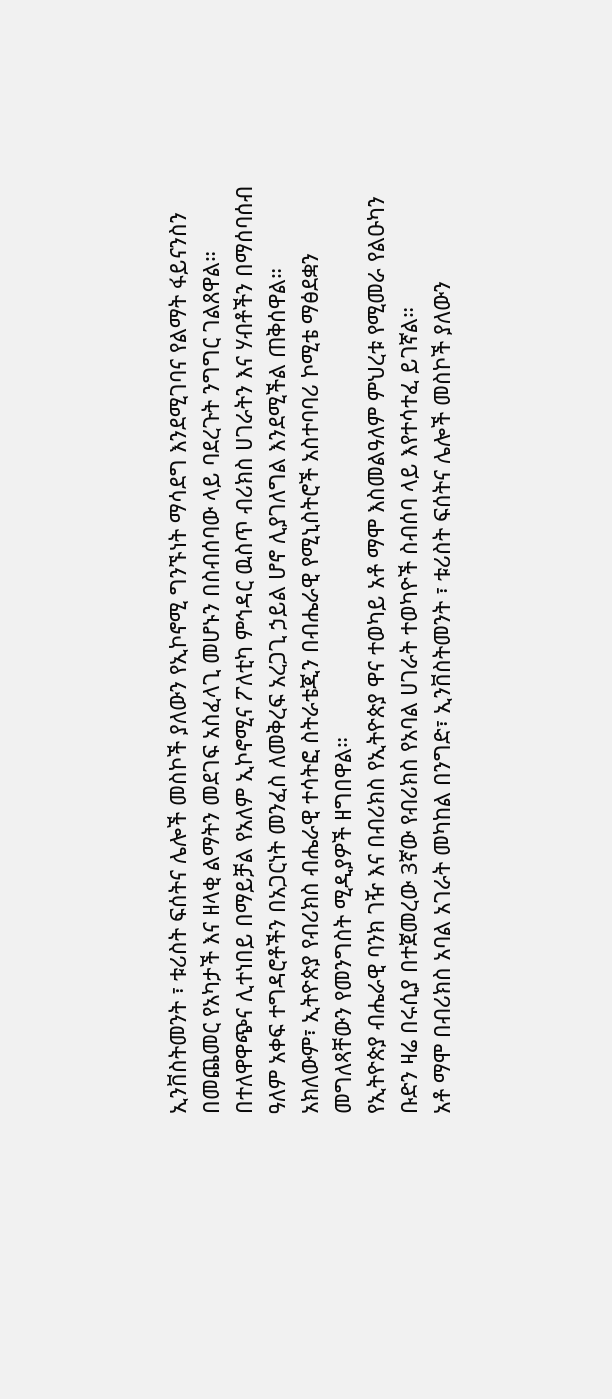ኢንቨስትመንት ፣ ቱሪስት ፍሰትና ሌሎች መስኮች ያለውን የኢኮኖሚ ግንኙነት ማሳደግ እንደሚገባና የልማት ፋይናንስን በመጨመር የአካታች እና ዘላቂ ልማትን መደገፍ አስፈላጊ መሆኑን በስብሰባው ላይ ባደረጉት ንግግር ገልጸዋል።
በተለዋዋጭና ሊተነበይ በማይቻል የአለም ኢኮኖሚና ፖለቲካ ምኅዳር ዉስጥ ብሪክስ ሀገራትን እና ሃብቶችን በማሰባሰብ ዓለም አቀፍ ተግዳሮቶችን በአጋርነት መንፈስ ለመቅረፍ አረጋጊ ኃይል ሆኖ ሊያገለግል እንደሚችል ጠቅሰዋል።
አክለውም፣ ኢትዮጵያ የብሪክስ ብሔራዊ ተሳትፎ ስትራቴጂን በብሔራዊ የሚኒስትሮች አስተባባሪ ኮሚቴ ማፅደቋን መግለጻቸውን የመንግስት ሚዲያዎች ዘግበዋል።
የኢትዮጵያ ብሔራዊ ባንክ ገዥ እና በብሪክስ የኢትዮጵያ ዋና ተወካይ አቶ ማሞ እስመልዓለም ምህረቱ የሚመራ የልዑካን ቡድን ዛሬ በሩሲያ በተጀመረው 3ኛው የብሪክስ የአባል ሀገራት ተወካዮች ስብሰባ ላይ እየተሳተፈ ይገኛል።
አቶ ማሞ በብሪክስ አባል አገራት መካከል በንግድ፣ ኢንቨስትመንት ፣ ቱሪስት ፍሰትና ሌሎች መስኮች ያለውን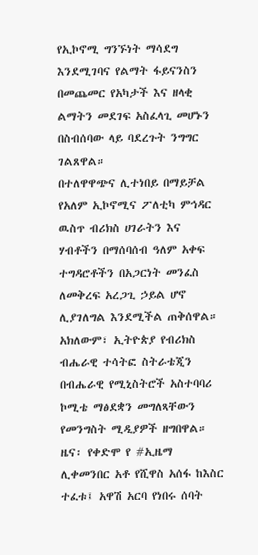የኢኮኖሚ ግንኙነት ማሳደግ እንደሚገባና የልማት ፋይናንስን በመጨመር የአካታች እና ዘላቂ ልማትን መደገፍ አስፈላጊ መሆኑን በስብሰባው ላይ ባደረጉት ንግግር ገልጸዋል።
በተለዋዋጭና ሊተነበይ በማይቻል የአለም ኢኮኖሚና ፖለቲካ ምኅዳር ዉስጥ ብሪክስ ሀገራትን እና ሃብቶችን በማሰባሰብ ዓለም አቀፍ ተግዳሮቶችን በአጋርነት መንፈስ ለመቅረፍ አረጋጊ ኃይል ሆኖ ሊያገለግል እንደሚችል ጠቅሰዋል።
አክለውም፣ ኢትዮጵያ የብሪክስ ብሔራዊ ተሳትፎ ስትራቴጂን በብሔራዊ የሚኒስትሮች አስተባባሪ ኮሚቴ ማፅደቋን መግለጻቸውን የመንግስት ሚዲያዎች ዘግበዋል።
ዜና፡ የቀድሞ የ #ኢዜማ ሊቀመንበር አቶ የሺዋስ አሰፋ ከእስር ተፈቱ፤ አዋሽ አርባ የነበሩ ሰባት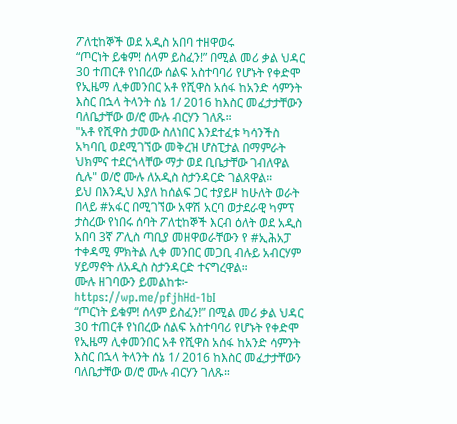ፖለቲከኞች ወደ አዲስ አበባ ተዘዋወሩ
“ጦርነት ይቁም! ሰላም ይስፈን!” በሚል መሪ ቃል ህዳር 30 ተጠርቶ የነበረው ሰልፍ አስተባባሪ የሆኑት የቀድሞ የኢዜማ ሊቀመንበር አቶ የሺዋስ አሰፋ ከአንድ ሳምንት እስር በኋላ ትላንት ሰኔ 1/ 2016 ከእስር መፈታታቸውን ባለቤታቸው ወ/ሮ ሙሉ ብርሃን ገለጹ።
"አቶ የሺዋስ ታመው ስለነበር እንደተፈቱ ካሳንችስ አካባቢ ወደሚገኘው መቅረዝ ሆስፒታል በማምራት ህክምና ተደርጎላቸው ማታ ወደ ቢቤታቸው ገብለዋል ሲሉ" ወ/ሮ ሙሉ ለአዲስ ስታንዳርድ ገልጸዋል።
ይህ በእንዲህ እያለ ከሰልፍ ጋር ተያይዞ ከሁለት ወራት በላይ #አፋር በሚገኘው አዋሽ አርባ ወታደራዊ ካምፕ ታስረው የነበሩ ሰባት ፖለቲከኞች እርብ ዕለት ወደ አዲስ አበባ 3ኛ ፖሊስ ጣቢያ መዘዋወራቸውን የ #ኢሕአፓ ተቀዳሚ ምክትል ሊቀ መንበር መጋቢ ብሉይ አብርሃም ሃይማኖት ለአዲስ ስታንዳርድ ተናግረዋል።
ሙሉ ዘገባውን ይመልከቱ፦ https://wp.me/pfjhHd-1bI
“ጦርነት ይቁም! ሰላም ይስፈን!” በሚል መሪ ቃል ህዳር 30 ተጠርቶ የነበረው ሰልፍ አስተባባሪ የሆኑት የቀድሞ የኢዜማ ሊቀመንበር አቶ የሺዋስ አሰፋ ከአንድ ሳምንት እስር በኋላ ትላንት ሰኔ 1/ 2016 ከእስር መፈታታቸውን ባለቤታቸው ወ/ሮ ሙሉ ብርሃን ገለጹ።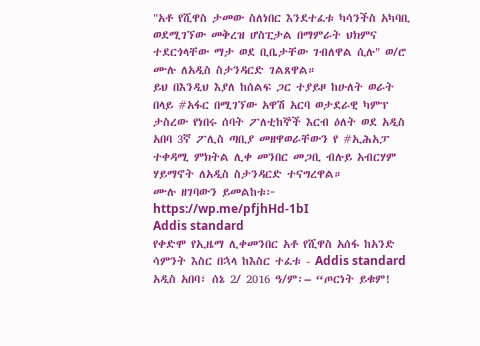"አቶ የሺዋስ ታመው ስለነበር እንደተፈቱ ካሳንችስ አካባቢ ወደሚገኘው መቅረዝ ሆስፒታል በማምራት ህክምና ተደርጎላቸው ማታ ወደ ቢቤታቸው ገብለዋል ሲሉ" ወ/ሮ ሙሉ ለአዲስ ስታንዳርድ ገልጸዋል።
ይህ በእንዲህ እያለ ከሰልፍ ጋር ተያይዞ ከሁለት ወራት በላይ #አፋር በሚገኘው አዋሽ አርባ ወታደራዊ ካምፕ ታስረው የነበሩ ሰባት ፖለቲከኞች እርብ ዕለት ወደ አዲስ አበባ 3ኛ ፖሊስ ጣቢያ መዘዋወራቸውን የ #ኢሕአፓ ተቀዳሚ ምክትል ሊቀ መንበር መጋቢ ብሉይ አብርሃም ሃይማኖት ለአዲስ ስታንዳርድ ተናግረዋል።
ሙሉ ዘገባውን ይመልከቱ፦ https://wp.me/pfjhHd-1bI
Addis standard
የቀድሞ የኢዜማ ሊቀመንበር አቶ የሺዋስ አሰፋ ከአንድ ሳምንት እስር በኋላ ከእስር ተፈቱ - Addis standard
አዲስ አበባ፣ ሰኔ 2/ 2016 ዓ/ም፡– “ጦርነት ይቁም!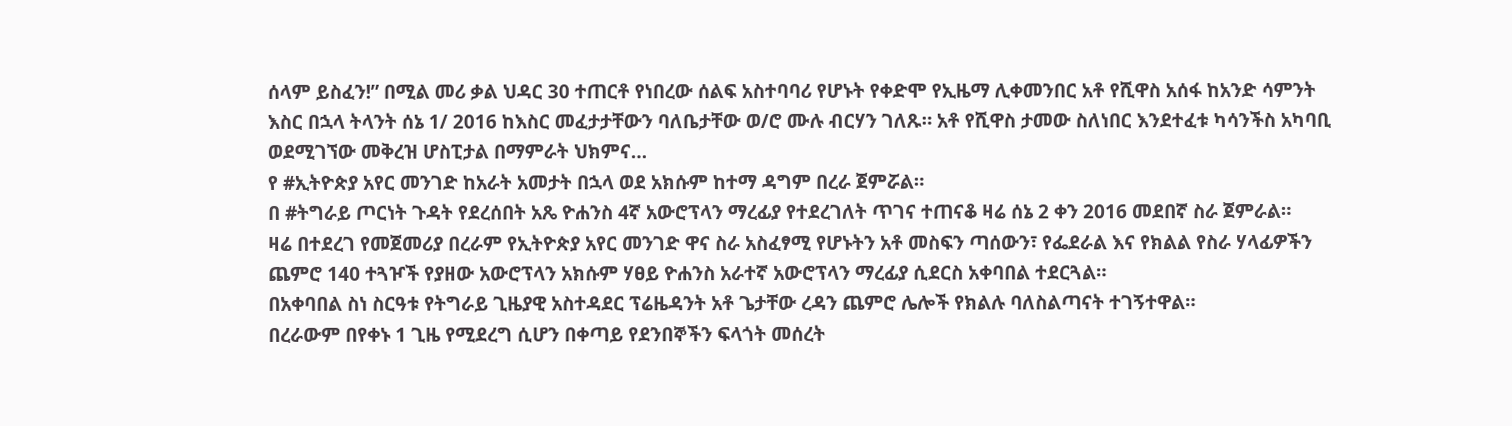ሰላም ይስፈን!” በሚል መሪ ቃል ህዳር 30 ተጠርቶ የነበረው ሰልፍ አስተባባሪ የሆኑት የቀድሞ የኢዜማ ሊቀመንበር አቶ የሺዋስ አሰፋ ከአንድ ሳምንት እስር በኋላ ትላንት ሰኔ 1/ 2016 ከእስር መፈታታቸውን ባለቤታቸው ወ/ሮ ሙሉ ብርሃን ገለጹ። አቶ የሺዋስ ታመው ስለነበር እንደተፈቱ ካሳንችስ አካባቢ ወደሚገኘው መቅረዝ ሆስፒታል በማምራት ህክምና…
የ #ኢትዮጵያ አየር መንገድ ከአራት አመታት በኋላ ወደ አክሱም ከተማ ዳግም በረራ ጀምሯል።
በ #ትግራይ ጦርነት ጉዳት የደረሰበት አጼ ዮሐንስ 4ኛ አውሮፕላን ማረፊያ የተደረገለት ጥገና ተጠናቆ ዛሬ ሰኔ 2 ቀን 2016 መደበኛ ስራ ጀምራል።
ዛሬ በተደረገ የመጀመሪያ በረራም የኢትዮጵያ አየር መንገድ ዋና ስራ አስፈፃሚ የሆኑትን አቶ መስፍን ጣሰውን፣ የፌደራል እና የክልል የስራ ሃላፊዎችን ጨምሮ 140 ተጓዦች የያዘው አውሮፕላን አክሱም ሃፀይ ዮሐንስ አራተኛ አውሮፕላን ማረፊያ ሲደርስ አቀባበል ተደርጓል።
በአቀባበል ስነ ስርዓቱ የትግራይ ጊዜያዊ አስተዳደር ፕሬዜዳንት አቶ ጌታቸው ረዳን ጨምሮ ሌሎች የክልሉ ባለስልጣናት ተገኝተዋል።
በረራውም በየቀኑ 1 ጊዜ የሚደረግ ሲሆን በቀጣይ የደንበኞችን ፍላጎት መሰረት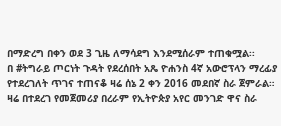በማድረግ በቀን ወደ 3 ጊዜ ለማሳደግ እንደሚሰራም ተጠቁሟል፡፡
በ #ትግራይ ጦርነት ጉዳት የደረሰበት አጼ ዮሐንስ 4ኛ አውሮፕላን ማረፊያ የተደረገለት ጥገና ተጠናቆ ዛሬ ሰኔ 2 ቀን 2016 መደበኛ ስራ ጀምራል።
ዛሬ በተደረገ የመጀመሪያ በረራም የኢትዮጵያ አየር መንገድ ዋና ስራ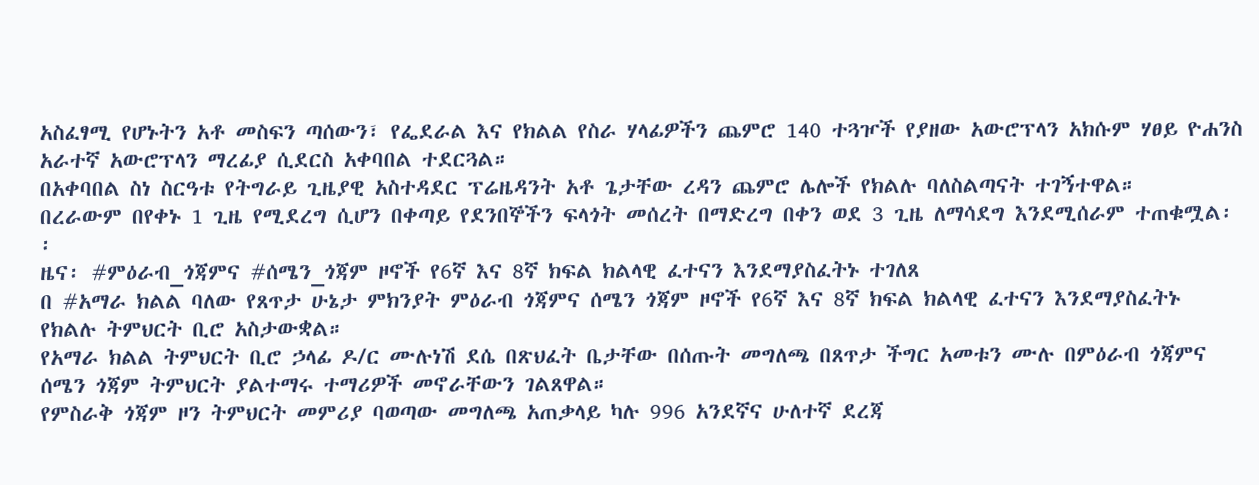አስፈፃሚ የሆኑትን አቶ መስፍን ጣሰውን፣ የፌደራል እና የክልል የስራ ሃላፊዎችን ጨምሮ 140 ተጓዦች የያዘው አውሮፕላን አክሱም ሃፀይ ዮሐንስ አራተኛ አውሮፕላን ማረፊያ ሲደርስ አቀባበል ተደርጓል።
በአቀባበል ስነ ስርዓቱ የትግራይ ጊዜያዊ አስተዳደር ፕሬዜዳንት አቶ ጌታቸው ረዳን ጨምሮ ሌሎች የክልሉ ባለስልጣናት ተገኝተዋል።
በረራውም በየቀኑ 1 ጊዜ የሚደረግ ሲሆን በቀጣይ የደንበኞችን ፍላጎት መሰረት በማድረግ በቀን ወደ 3 ጊዜ ለማሳደግ እንደሚሰራም ተጠቁሟል፡፡
ዜና፡ #ምዕራብ_ጎጃምና #ሰሜን_ጎጃም ዞኖች የ6ኛ እና 8ኛ ክፍል ክልላዊ ፈተናን እንደማያስፈትኑ ተገለጸ
በ #አማራ ክልል ባለው የጸጥታ ሁኔታ ምክንያት ምዕራብ ጎጃምና ሰሜን ጎጃም ዞኖች የ6ኛ እና 8ኛ ክፍል ክልላዊ ፈተናን እንደማያስፈትኑ የክልሉ ትምህርት ቢሮ አስታውቋል።
የአማራ ክልል ትምህርት ቢሮ ኃላፊ ዶ/ር ሙሉነሽ ደሴ በጽህፈት ቤታቸው በሰጡት መግለጫ በጸጥታ ችግር አመቱን ሙሉ በምዕራብ ጎጃምና ሰሜን ጎጃም ትምህርት ያልተማሩ ተማሪዎች መኖራቸውን ገልጸዋል።
የምስራቅ ጎጃም ዞን ትምህርት መምሪያ ባወጣው መግለጫ አጠቃላይ ካሉ 996 አንደኛና ሁለተኛ ደረጃ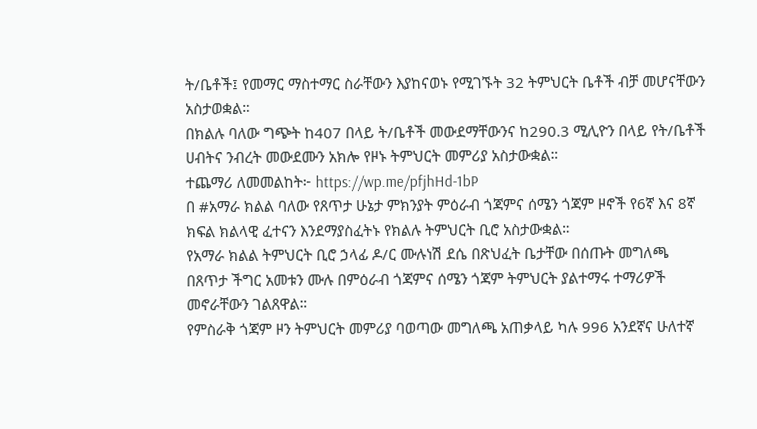ት/ቤቶች፤ የመማር ማስተማር ስራቸውን እያከናወኑ የሚገኙት 32 ትምህርት ቤቶች ብቻ መሆናቸውን አስታወቋል።
በክልሉ ባለው ግጭት ከ407 በላይ ት/ቤቶች መውደማቸውንና ከ290.3 ሚሊዮን በላይ የት/ቤቶች ሀብትና ንብረት መውደሙን አክሎ የዞኑ ትምህርት መምሪያ አስታውቋል።
ተጨማሪ ለመመልከት፦ https://wp.me/pfjhHd-1bP
በ #አማራ ክልል ባለው የጸጥታ ሁኔታ ምክንያት ምዕራብ ጎጃምና ሰሜን ጎጃም ዞኖች የ6ኛ እና 8ኛ ክፍል ክልላዊ ፈተናን እንደማያስፈትኑ የክልሉ ትምህርት ቢሮ አስታውቋል።
የአማራ ክልል ትምህርት ቢሮ ኃላፊ ዶ/ር ሙሉነሽ ደሴ በጽህፈት ቤታቸው በሰጡት መግለጫ በጸጥታ ችግር አመቱን ሙሉ በምዕራብ ጎጃምና ሰሜን ጎጃም ትምህርት ያልተማሩ ተማሪዎች መኖራቸውን ገልጸዋል።
የምስራቅ ጎጃም ዞን ትምህርት መምሪያ ባወጣው መግለጫ አጠቃላይ ካሉ 996 አንደኛና ሁለተኛ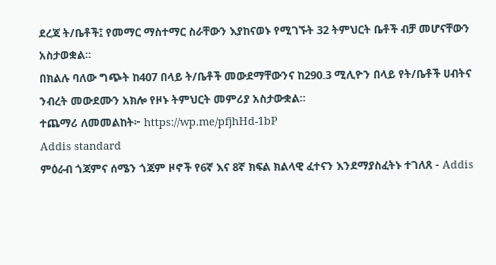ደረጃ ት/ቤቶች፤ የመማር ማስተማር ስራቸውን እያከናወኑ የሚገኙት 32 ትምህርት ቤቶች ብቻ መሆናቸውን አስታወቋል።
በክልሉ ባለው ግጭት ከ407 በላይ ት/ቤቶች መውደማቸውንና ከ290.3 ሚሊዮን በላይ የት/ቤቶች ሀብትና ንብረት መውደሙን አክሎ የዞኑ ትምህርት መምሪያ አስታውቋል።
ተጨማሪ ለመመልከት፦ https://wp.me/pfjhHd-1bP
Addis standard
ምዕራብ ጎጃምና ሰሜን ጎጃም ዞኖች የ6ኛ እና 8ኛ ክፍል ክልላዊ ፈተናን እንደማያስፈትኑ ተገለጸ - Addis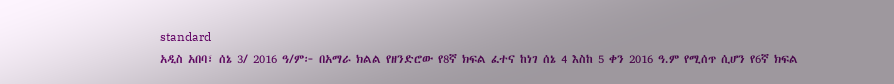standard
አዲስ አበባ፣ ሰኔ 3/ 2016 ዓ/ም፦ በአማራ ክልል የዘንድሮው የ8ኛ ክፍል ፈተና ከነገ ሰኔ 4 እስከ 5 ቀን 2016 ዓ.ም የሚሰጥ ሲሆን የ6ኛ ክፍል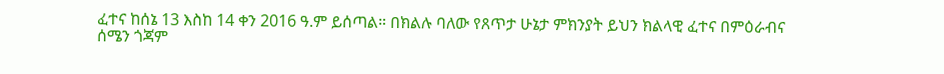ፈተና ከሰኔ 13 እስከ 14 ቀን 2016 ዓ.ም ይሰጣል። በክልሉ ባለው የጸጥታ ሁኔታ ምክንያት ይህን ክልላዊ ፈተና በምዕራብና ሰሜን ጎጃም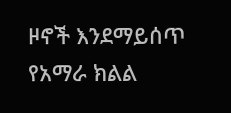ዞኖች እንደማይሰጥ የአማራ ክልል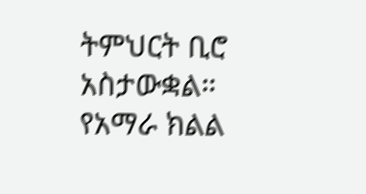ትምህርት ቢሮ አስታውቋል። የአማራ ክልል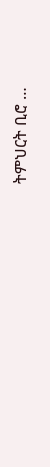ትምህርት ቢሮ …